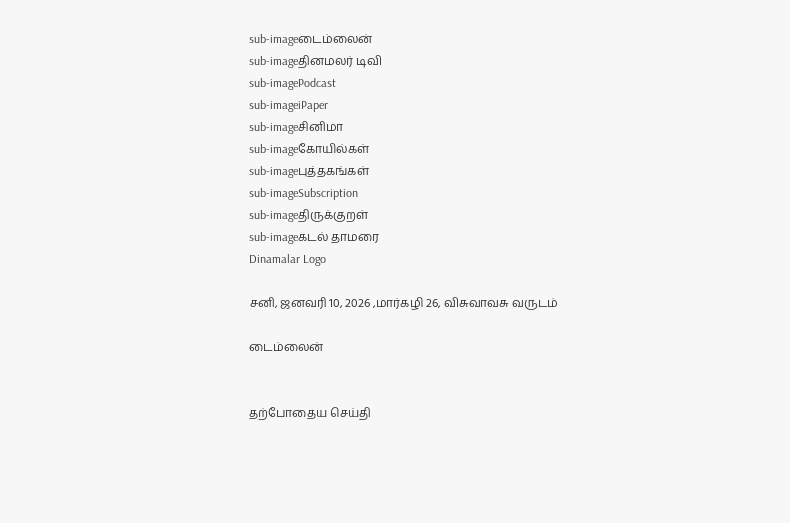sub-imageடைம்லைன்
sub-imageதினமலர் டிவி
sub-imagePodcast
sub-imageiPaper
sub-imageசினிமா
sub-imageகோயில்கள்
sub-imageபுத்தகங்கள்
sub-imageSubscription
sub-imageதிருக்குறள்
sub-imageகடல் தாமரை
Dinamalar Logo

சனி, ஜனவரி 10, 2026 ,மார்கழி 26, விசுவாவசு வருடம்

டைம்லைன்


தற்போதைய செய்தி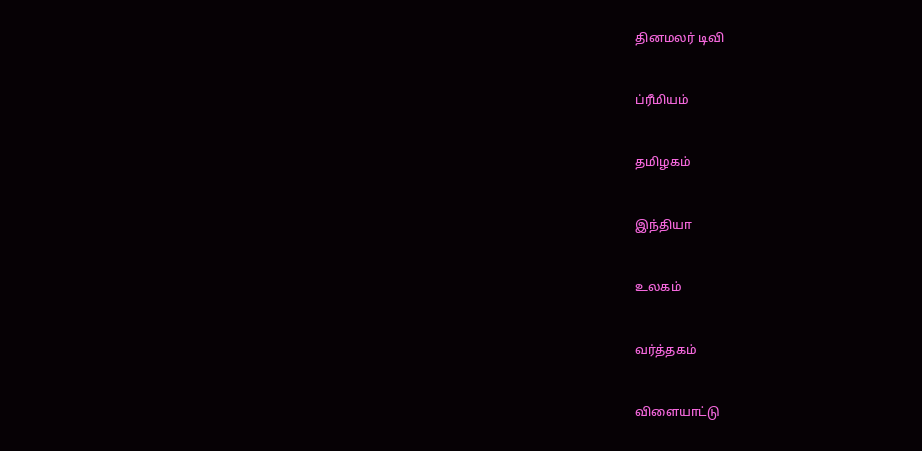தினமலர் டிவி


ப்ரீமியம்


தமிழகம்


இந்தியா


உலகம்


வர்த்தகம்


விளையாட்டு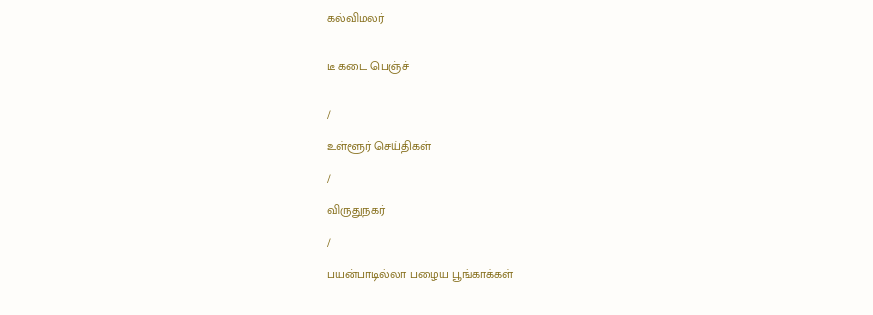கல்விமலர்


டீ கடை பெஞ்ச்


/

உள்ளூர் செய்திகள்

/

விருதுநகர்

/

பயன்பாடில்லா பழைய பூங்காக்கள்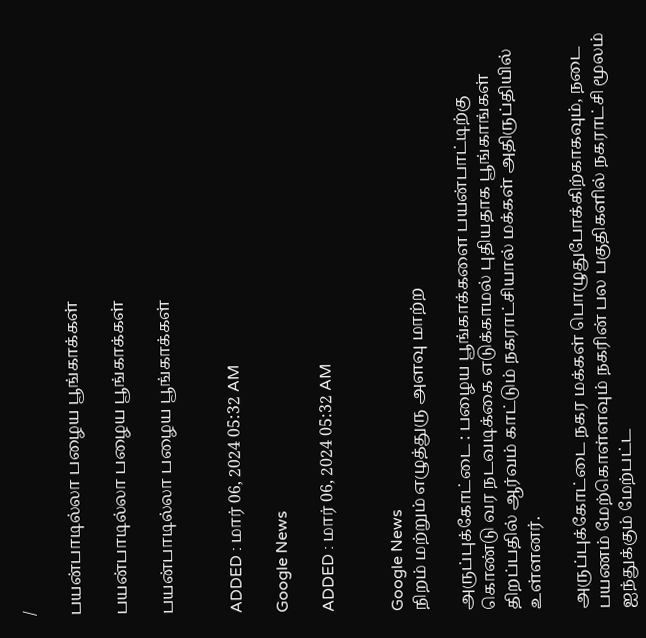/

பயன்பாடில்லா பழைய பூங்காக்கள்

பயன்பாடில்லா பழைய பூங்காக்கள்

பயன்பாடில்லா பழைய பூங்காக்கள்


ADDED : மார் 06, 2024 05:32 AM

Google News

ADDED : மார் 06, 2024 05:32 AM


Google News
நிறம் மற்றும் எழுத்துரு அளவு மாற்ற

அருப்புக்கோட்டை : பழைய பூங்காக்களை பயன்பாட்டிற்கு கொண்டு வர நடவடிக்கை எடுக்காமல் புதியதாக பூங்காங்கள் திறப்பதில் ஆர்வம் காட்டும் நகராட்சியால் மக்கள் அதிருப்தியில் உள்ளனர்.

அருப்புக்கோட்டை நகர மக்கள் பொழுதுபோக்கிற்காகவும், நடை பயணம் மேற்கொள்ளவும் நகரின் பல பகுதிகளில் நகராட்சி மூலம் ஐந்துக்கும் மேற்பட்ட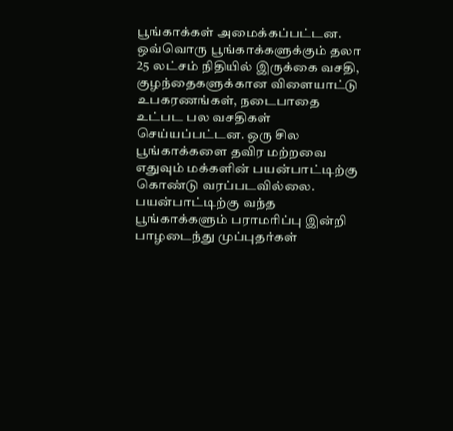பூங்காக்கள் அமைக்கப்பட்டன. ஒவ்வொரு பூங்காக்களுக்கும் தலா 25 லட்சம் நிதியில் இருக்கை வசதி, குழந்தைகளுக்கான விளையாட்டு உபகரணங்கள், நடைபாதை உட்பட பல வசதிகள் செய்யப்பட்டன. ஒரு சில பூங்காக்களை தவிர மற்றவை எதுவும் மக்களின் பயன்பாட்டிற்கு கொண்டு வரப்படவில்லை. பயன்பாட்டிற்கு வந்த பூங்காக்களும் பராமரிப்பு இன்றி பாழடைந்து முப்புதர்கள்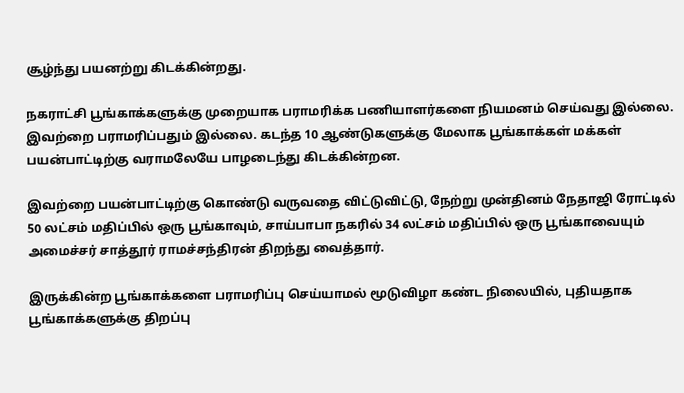சூழ்ந்து பயனற்று கிடக்கின்றது.

நகராட்சி பூங்காக்களுக்கு முறையாக பராமரிக்க பணியாளர்களை நியமனம் செய்வது இல்லை. இவற்றை பராமரிப்பதும் இல்லை. கடந்த 10 ஆண்டுகளுக்கு மேலாக பூங்காக்கள் மக்கள் பயன்பாட்டிற்கு வராமலேயே பாழடைந்து கிடக்கின்றன.

இவற்றை பயன்பாட்டிற்கு கொண்டு வருவதை விட்டுவிட்டு, நேற்று முன்தினம் நேதாஜி ரோட்டில் 50 லட்சம் மதிப்பில் ஒரு பூங்காவும், சாய்பாபா நகரில் 34 லட்சம் மதிப்பில் ஒரு பூங்காவையும் அமைச்சர் சாத்தூர் ராமச்சந்திரன் திறந்து வைத்தார்.

இருக்கின்ற பூங்காக்களை பராமரிப்பு செய்யாமல் மூடுவிழா கண்ட நிலையில், புதியதாக பூங்காக்களுக்கு திறப்பு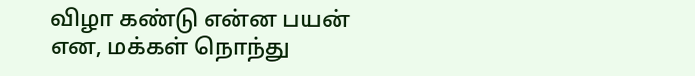விழா கண்டு என்ன பயன் என, மக்கள் நொந்து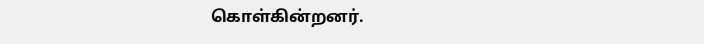கொள்கின்றனர்.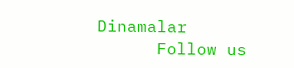Dinamalar
      Follow us